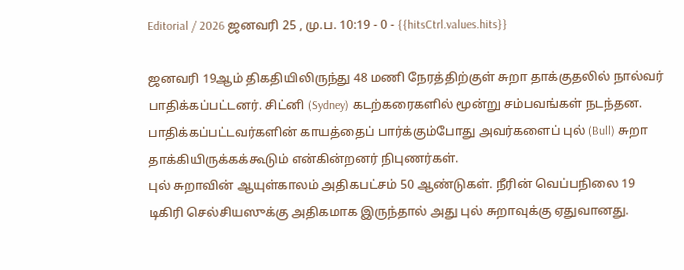Editorial / 2026 ஜனவரி 25 , மு.ப. 10:19 - 0 - {{hitsCtrl.values.hits}}

ஜனவரி 19ஆம் திகதியிலிருந்து 48 மணி நேரத்திற்குள் சுறா தாக்குதலில் நால்வர் பாதிக்கப்பட்டனர். சிட்னி (Sydney) கடற்கரைகளில் மூன்று சம்பவங்கள் நடந்தன.
பாதிக்கப்பட்டவர்களின் காயத்தைப் பார்க்கும்போது அவர்களைப் புல் (Bull) சுறா தாக்கியிருக்கக்கூடும் என்கின்றனர் நிபுணர்கள்.
புல் சுறாவின் ஆயுள்காலம் அதிகபட்சம் 50 ஆண்டுகள். நீரின் வெப்பநிலை 19 டிகிரி செல்சியஸுக்கு அதிகமாக இருந்தால் அது புல் சுறாவுக்கு ஏதுவானது.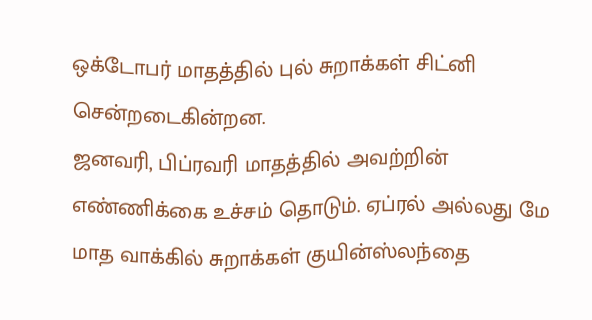ஒக்டோபர் மாதத்தில் புல் சுறாக்கள் சிட்னி சென்றடைகின்றன.
ஜனவரி, பிப்ரவரி மாதத்தில் அவற்றின் எண்ணிக்கை உச்சம் தொடும். ஏப்ரல் அல்லது மே மாத வாக்கில் சுறாக்கள் குயின்ஸ்லந்தை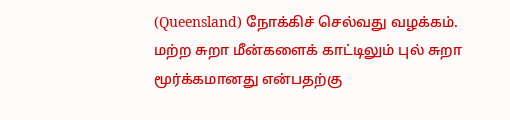(Queensland) நோக்கிச் செல்வது வழக்கம்.
மற்ற சுறா மீன்களைக் காட்டிலும் புல் சுறா மூர்க்கமானது என்பதற்கு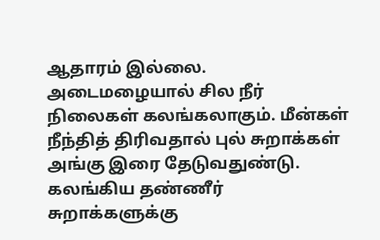ஆதாரம் இல்லை.
அடைமழையால் சில நீர் நிலைகள் கலங்கலாகும். மீன்கள் நீந்தித் திரிவதால் புல் சுறாக்கள் அங்கு இரை தேடுவதுண்டு. கலங்கிய தண்ணீர் சுறாக்களுக்கு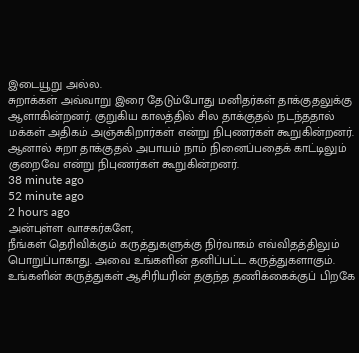இடையூறு அல்ல.
சுறாக்கள் அவ்வாறு இரை தேடும்போது மனிதர்கள் தாக்குதலுக்கு ஆளாகின்றனர். குறுகிய காலத்தில் சில தாக்குதல் நடந்ததால் மக்கள் அதிகம் அஞ்சுகிறார்கள் என்று நிபுணர்கள் கூறுகின்றனர்.
ஆனால் சுறா தாக்குதல் அபாயம் நாம் நினைப்பதைக் காட்டிலும் குறைவே என்று நிபுணர்கள் கூறுகின்றனர்.
38 minute ago
52 minute ago
2 hours ago
அன்புள்ள வாசகர்களே,
நீங்கள் தெரிவிக்கும் கருத்துகளுக்கு நிர்வாகம் எவ்விதத்திலும் பொறுப்பாகாது. அவை உங்களின் தனிப்பட்ட கருத்துகளாகும். உங்களின் கருத்துகள் ஆசிரியரின் தகுந்த தணிக்கைக்குப் பிறகே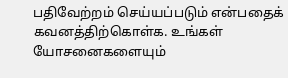பதிவேற்றம் செய்யப்படும் என்பதைக் கவனத்திற்கொள்க. உங்கள் யோசனைகளையும்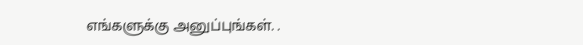எங்களுக்கு அனுப்புங்கள். .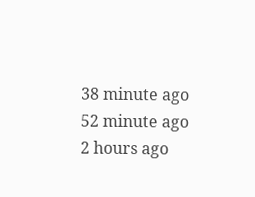38 minute ago
52 minute ago
2 hours ago